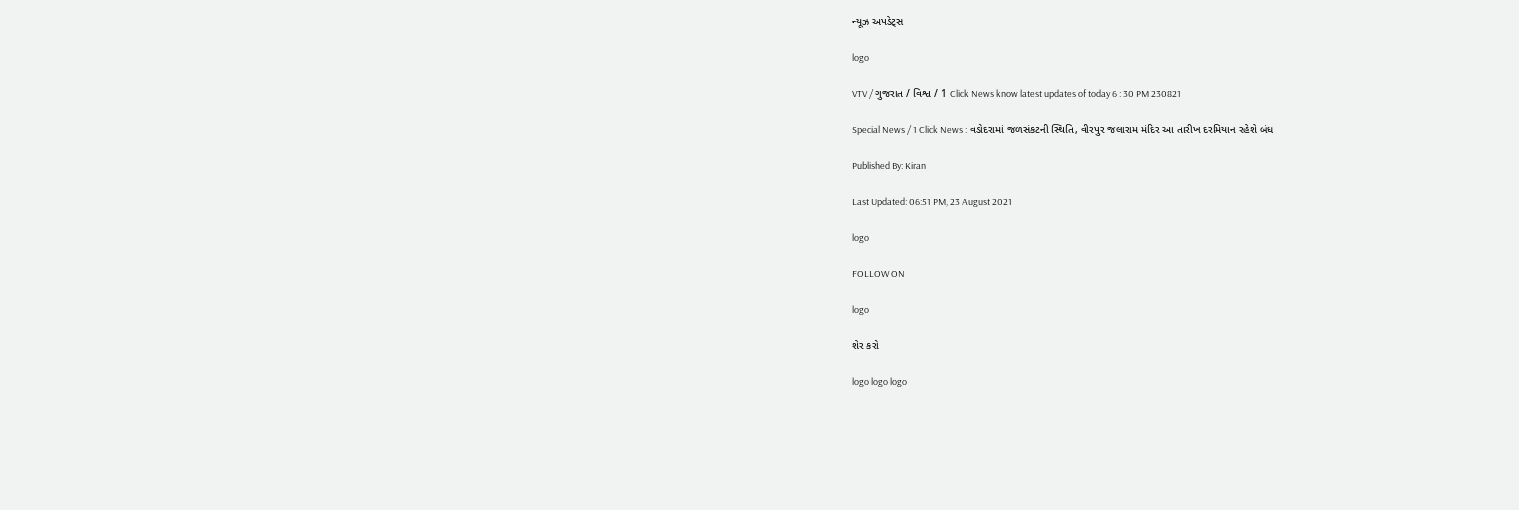ન્યૂઝ અપડેટ્સ

logo

VTV / ગુજરાત / વિશ્વ / 1 Click News know latest updates of today 6 : 30 PM 230821

Special News / 1 Click News : વડોદરામાં જળસંકટની સ્થિતિ, વીરપુર જલારામ મંદિર આ તારીખ દરમિયાન રહેશે બંધ

Published By: Kiran

Last Updated: 06:51 PM, 23 August 2021

logo

FOLLOW ON

logo

શેર કરો

logo logo logo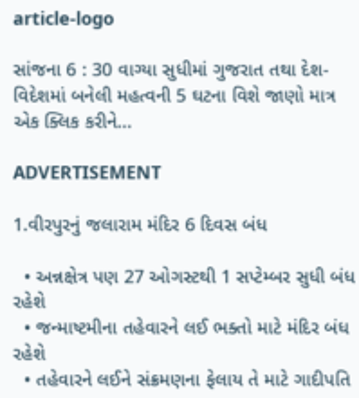article-logo

સાંજના 6 : 30 વાગ્યા સુધીમાં ગુજરાત તથા દેશ-વિદેશમાં બનેલી મહત્વની 5 ઘટના વિશે જાણો માત્ર એક ક્લિક કરીને...

ADVERTISEMENT

1.વીરપુરનું જલારામ મંદિર 6 દિવસ બંધ

  • અન્નક્ષેત્ર પણ 27 ઓગસ્ટથી 1 સપ્ટેમ્બર સુધી બંધ રહેશે
  • જન્માષ્ટમીના તહેવારને લઈ ભક્તો માટે મંદિર બંધ રહેશે
  • તહેવારને લઈને સંક્રમણના ફેલાય તે માટે ગાદીપતિ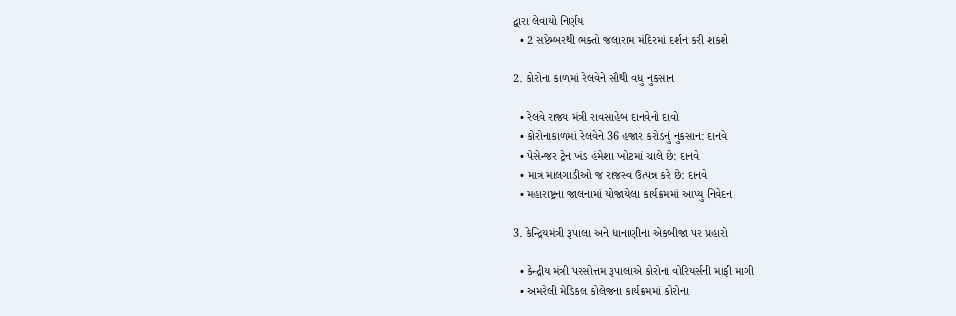દ્વારા લેવાયો નિર્ણય
  • 2 સપ્ટેમ્બરથી ભક્તો જલારામ મંદિરમાં દર્શન કરી શકશે

2. કોરોના કાળમાં રેલવેને સૌથી વધુ નુકસાન

  • રેલવે રાજ્ય મંત્રી રાવસાહેબ દાનવેનો દાવો
  • કોરોનાકાળમાં રેલવેને 36 હજાર કરોડનું નુકસાન: દાનવે
  • પેસેન્જર ટ્રેન ખંડ હંમેશા ખોટમાં ચાલે છે: દાનવે
  • માત્ર માલગાડીઓ જ રાજસ્વ ઉત્પન્ન કરે છે: દાનવે
  • મહારાષ્ટ્રના જાલનામાં યોજાયેલા કાર્યક્રમમાં આપ્યુ નિવેદન

3. કેન્દ્રિયમંત્રી રૂપાલા અને ધાનાણીના એકબીજા પર પ્રહારો

  • કેન્દ્રીય મંત્રી પરસોત્તમ રૂપાલાએ કોરોના વોરિયર્સની માફી માગી
  • અમરેલી મેડિકલ કોલેજના કાર્યક્રમમાં કોરોના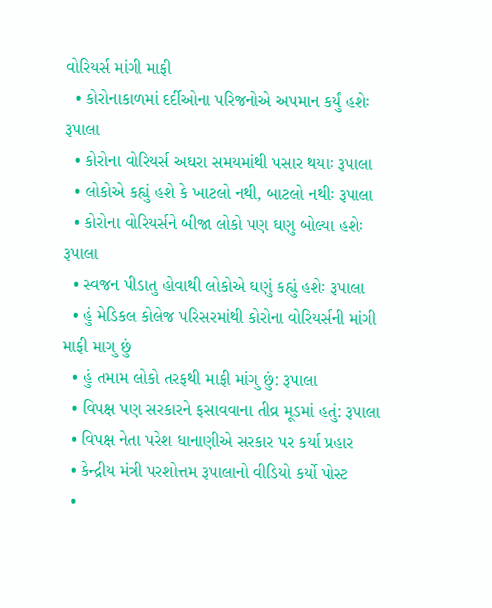વોરિયર્સ માંગી માફી
  • કોરોનાકાળમાં દર્દીઓના પરિજનોએ અપમાન કર્યું હશેઃ રૂપાલા
  • કોરોના વોરિયર્સ અઘરા સમયમાંથી પસાર થયાઃ રૂપાલા
  • લોકોએ કહ્યું હશે કે ખાટલો નથી, બાટલો નથીઃ રૂપાલા
  • કોરોના વોરિયર્સને બીજા લોકો પણ ઘણુ બોલ્યા હશેઃ રૂપાલા
  • સ્વજન પીડાતુ હોવાથી લોકોએ ઘણું કહ્યું હશેઃ રૂપાલા
  • હું મેડિકલ કોલેજ પરિસરમાંથી કોરોના વોરિયર્સની માંગી માફી માગુ છું
  • હું તમામ લોકો તરફથી માફી માંગુ છું: રૂપાલા
  • વિપક્ષ પણ સરકારને ફસાવવાના તીવ્ર મૂડમાં હતું: રૂપાલા
  • વિપક્ષ નેતા પરેશ ધાનાણીએ સરકાર પર કર્યા પ્રહાર
  • કેન્દ્રીય મંત્રી પરશોત્તમ રૂપાલાનો વીડિયો કર્યો પોસ્ટ
  •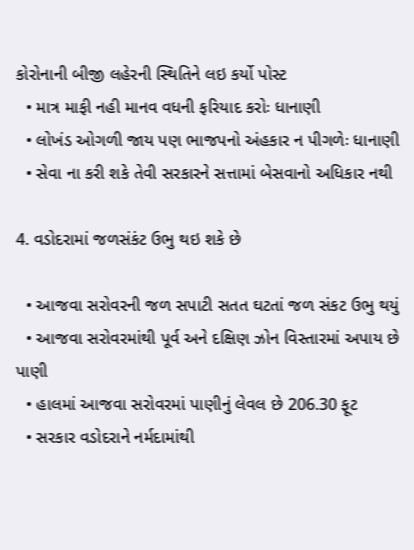કોરોનાની બીજી લહેરની સ્થિતિને લઇ કર્યો પોસ્ટ
  • માત્ર માફી નહી માનવ વધની ફરિયાદ કરોઃ ધાનાણી
  • લોખંડ ઓગળી જાય પણ ભાજપનો અંહકાર ન પીગળેઃ ધાનાણી
  • સેવા ના કરી શકે તેવી સરકારને સત્તામાં બેસવાનો અધિકાર નથી

4. વડોદરામાં જળસંકંટ ઉભુ થઇ શકે છે

  • આજવા સરોવરની જળ સપાટી સતત ઘટતાં જળ સંકટ ઉભુ થયું
  • આજવા સરોવરમાંથી પૂર્વ અને દક્ષિણ ઝોન વિસ્તારમાં અપાય છે પાણી
  • હાલમાં આજવા સરોવરમાં પાણીનું લેવલ છે 206.30 ફૂટ
  • સરકાર વડોદરાને નર્મદામાંથી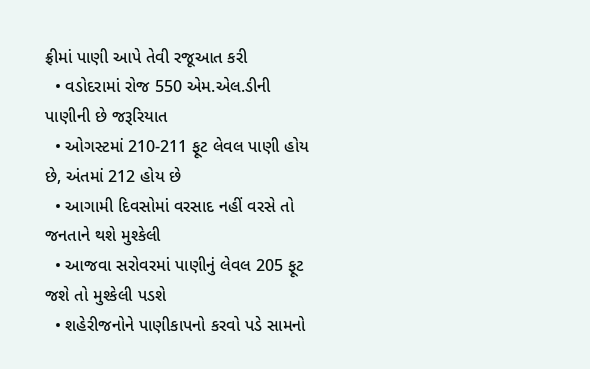ફ્રીમાં પાણી આપે તેવી રજૂઆત કરી
  • વડોદરામાં રોજ 550 એમ.એલ.ડીની પાણીની છે જરૂરિયાત
  • ઓગસ્ટમાં 210-211 ફૂટ લેવલ પાણી હોય છે, અંતમાં 212 હોય છે
  • આગામી દિવસોમાં વરસાદ નહીં વરસે તો જનતાને થશે મુશ્કેલી
  • આજવા સરોવરમાં પાણીનું લેવલ 205 ફૂટ જશે તો મુશ્કેલી પડશે
  • શહેરીજનોને પાણીકાપનો કરવો પડે સામનો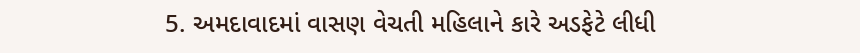5. અમદાવાદમાં વાસણ વેચતી મહિલાને કારે અડફેટે લીધી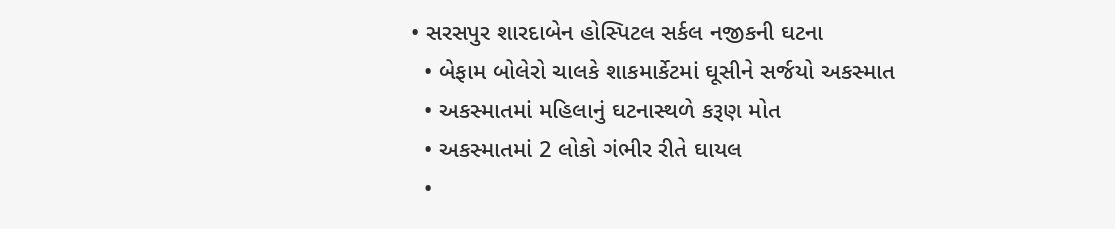• સરસપુર શારદાબેન હોસ્પિટલ સર્કલ નજીકની ઘટના
  • બેફામ બોલેરો ચાલકે શાકમાર્કેટમાં ઘૂસીને સર્જયો અકસ્માત
  • અકસ્માતમાં મહિલાનું ઘટનાસ્થળે કરૂણ મોત
  • અકસ્માતમાં 2 લોકો ગંભીર રીતે ઘાયલ
  •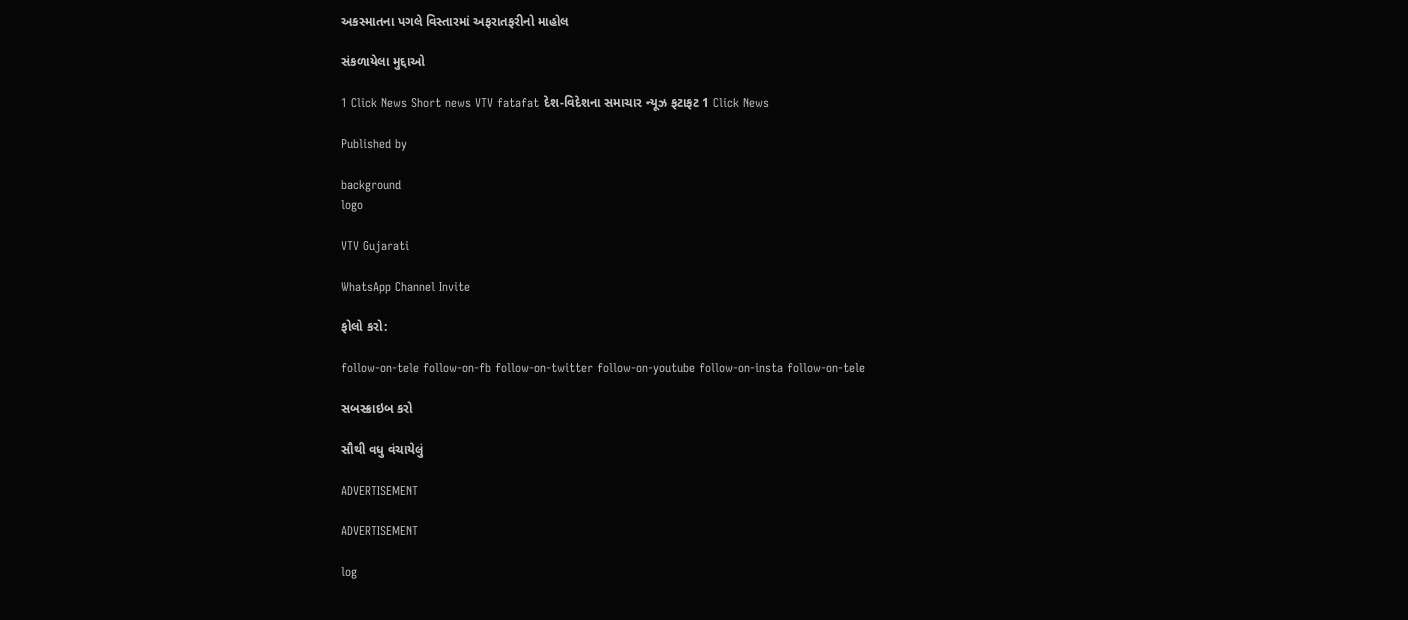અકસ્માતના પગલે વિસ્તારમાં અફરાતફરીનો માહોલ

સંકળાયેલા મુદ્દાઓ

1 Click News Short news VTV fatafat દેશ-વિદેશના સમાચાર ન્યૂઝ ફટાફટ 1 Click News

Published by

background
logo

VTV Gujarati

WhatsApp Channel Invite

ફોલો કરો:

follow-on-tele follow-on-fb follow-on-twitter follow-on-youtube follow-on-insta follow-on-tele

સબસ્ક્રાઇબ કરો

સૌથી વધુ વંચાયેલું

ADVERTISEMENT

ADVERTISEMENT

log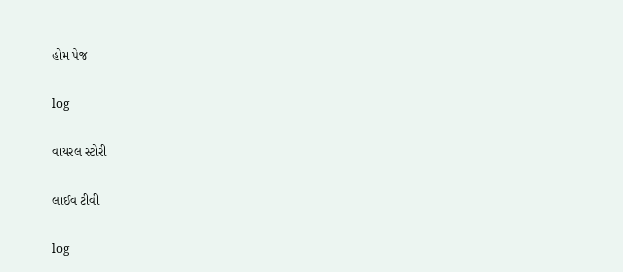હોમ પેજ

log

વાયરલ સ્ટોરી

લાઈવ ટીવી

log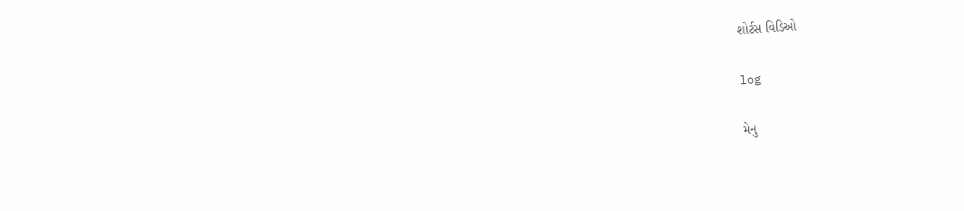શોર્ટસ વિડિઓ

log

મેનુ